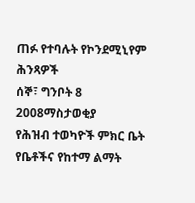ጠፉ የተባሉት የኮንደሚኒየም ሕንጻዎች
ሰኞ፣ ግንቦት 8 2008ማስታወቂያ
የሕዝብ ተወካዮች ምክር ቤት የቤቶችና የከተማ ልማት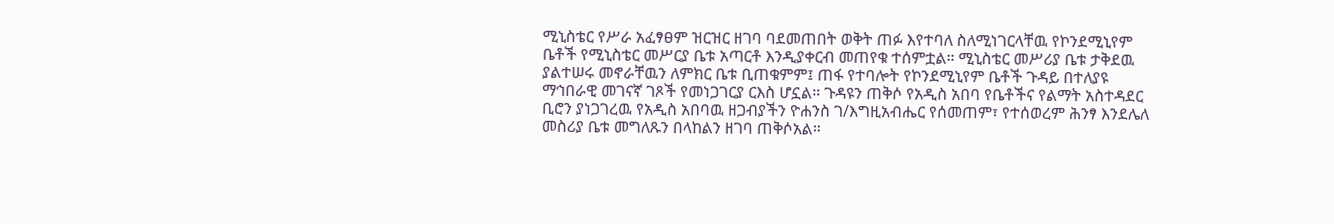ሚኒስቴር የሥራ አፈፃፀም ዝርዝር ዘገባ ባደመጠበት ወቅት ጠፉ እየተባለ ስለሚነገርላቸዉ የኮንደሚኒየም ቤቶች የሚኒስቴር መሥርያ ቤቱ አጣርቶ እንዲያቀርብ መጠየቁ ተሰምቷል። ሚኒስቴር መሥሪያ ቤቱ ታቅደዉ ያልተሠሩ መኖራቸዉን ለምክር ቤቱ ቢጠቁምም፤ ጠፋ የተባሎት የኮንደሚኒየም ቤቶች ጉዳይ በተለያዩ ማኅበራዊ መገናኛ ገጾች የመነጋገርያ ርእስ ሆኗል። ጉዳዩን ጠቅሶ የአዲስ አበባ የቤቶችና የልማት አስተዳደር ቢሮን ያነጋገረዉ የአዲስ አበባዉ ዘጋብያችን ዮሐንስ ገ/እግዚአብሔር የሰመጠም፣ የተሰወረም ሕንፃ እንደሌለ መስሪያ ቤቱ መግለጹን በላከልን ዘገባ ጠቅሶአል።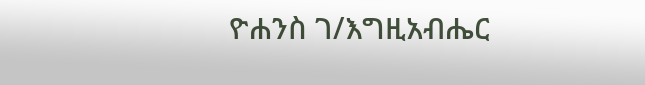ዮሐንስ ገ/እግዚአብሔር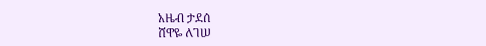አዜብ ታደሰ
ሸዋዬ ለገሠ